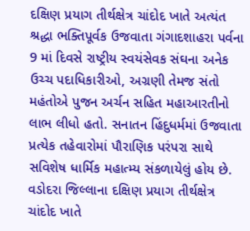દક્ષિણ પ્રયાગ તીર્થક્ષેત્ર ચાંદોદ ખાતે અત્યંત શ્રદ્ધા ભક્તિપૂર્વક ઉજવાતા ગંગાદશાહરા પર્વના 9 માં દિવસે રાષ્ટ્રીય સ્વયંસેવક સંઘના અનેક ઉચ્ચ પદાધિકારીઓ, અગ્રણી તેમજ સંતો મહંતોએ પુજન અર્ચન સહિત મહાઆરતીનો લાભ લીધો હતો. સનાતન હિંદુધર્મમાં ઉજવાતા પ્રત્યેક તહેવારોમાં પૌરાણિક પરંપરા સાથે સવિશેષ ધાર્મિક મહાત્મ્ય સંકળાયેલું હોય છે. વડોદરા જિલ્લાના દક્ષિણ પ્રયાગ તીર્થક્ષેત્ર ચાંદોદ ખાતે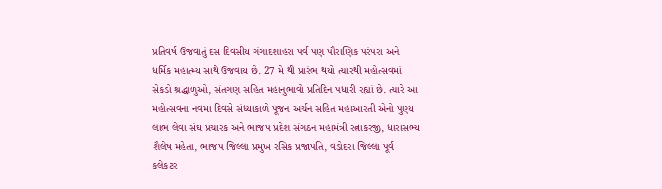પ્રતિવર્ષ ઉજવાતું દસ દિવસીય ગંગાદશાહરા પર્વ પણ પૌરાણિક પરંપરા અને ધર્મિક મહાત્મ્ય સાથે ઉજવાય છે. 27 મે થી પ્રારંભ થયો ત્યારથી મહોત્સવમાં સેકડો શ્રદ્ધાળુઓ, સંતગણ સહિત મહાનુભાવો પ્રતિદિન પધારી રહ્યાં છે. ત્યારે આ મહોત્સવના નવમા દિવસે સંધ્યાકાળે પૂજન અર્ચન સહિત મહાઆરતી એનો પુણ્ય લાભ લેવા સંઘ પ્રચારક અને ભાજપ પ્રદેશ સંગઠન મહામંત્રી રત્નાકરજી, ધારાસભ્ય શૈલેષ મહેતા, ભાજપ જિલ્લા પ્રમુખ રસિક પ્રજાપતિ, વડોદરા જિલ્લા પૂર્વ કલેકટર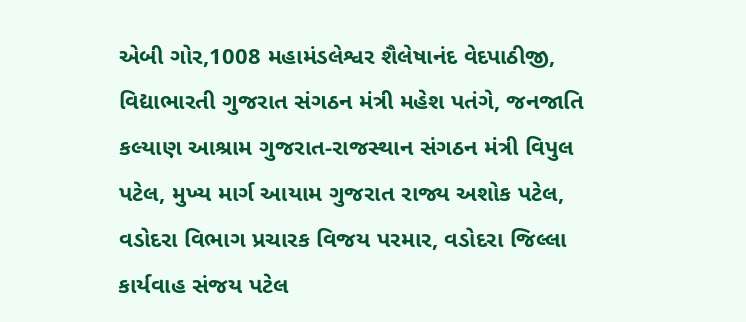એબી ગોર,1008 મહામંડલેશ્વર શૈલેષાનંદ વેદપાઠીજી, વિદ્યાભારતી ગુજરાત સંગઠન મંત્રી મહેશ પતંગે, જનજાતિ કલ્યાણ આશ્રામ ગુજરાત-રાજસ્થાન સંગઠન મંત્રી વિપુલ પટેલ, મુખ્ય માર્ગ આયામ ગુજરાત રાજ્ય અશોક પટેલ, વડોદરા વિભાગ પ્રચારક વિજય પરમાર, વડોદરા જિલ્લા કાર્યવાહ સંજય પટેલ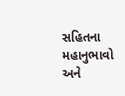સહિતના મહાનુભાવો અને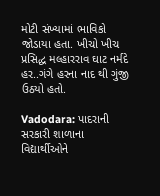મોટી સંખ્યામાં ભાવિકો જોડાયા હતા. ખીચો ખીચ પ્રસિદ્ધ મલ્હારરાવ ઘાટ નર્મદે હર..ગંગે હરના નાદ થી ગુંજી ઉઠયો હતો.

Vadodara: પાદરાની સરકારી શાળાના વિદ્યાર્થીઓને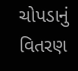ચોપડાનું વિતરણ